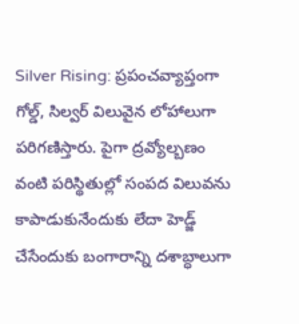Silver Rising: ప్రపంచవ్యాప్తంగా గోల్డ్, సిల్వర్ విలువైన లోహాలుగా పరిగణిస్తారు. పైగా ద్రవ్యోల్బణం వంటి పరిస్థితుల్లో సంపద విలువను కాపాడుకునేందుకు లేదా హెడ్జ్ చేసేందుకు బంగారాన్ని దశాబ్ధాలుగా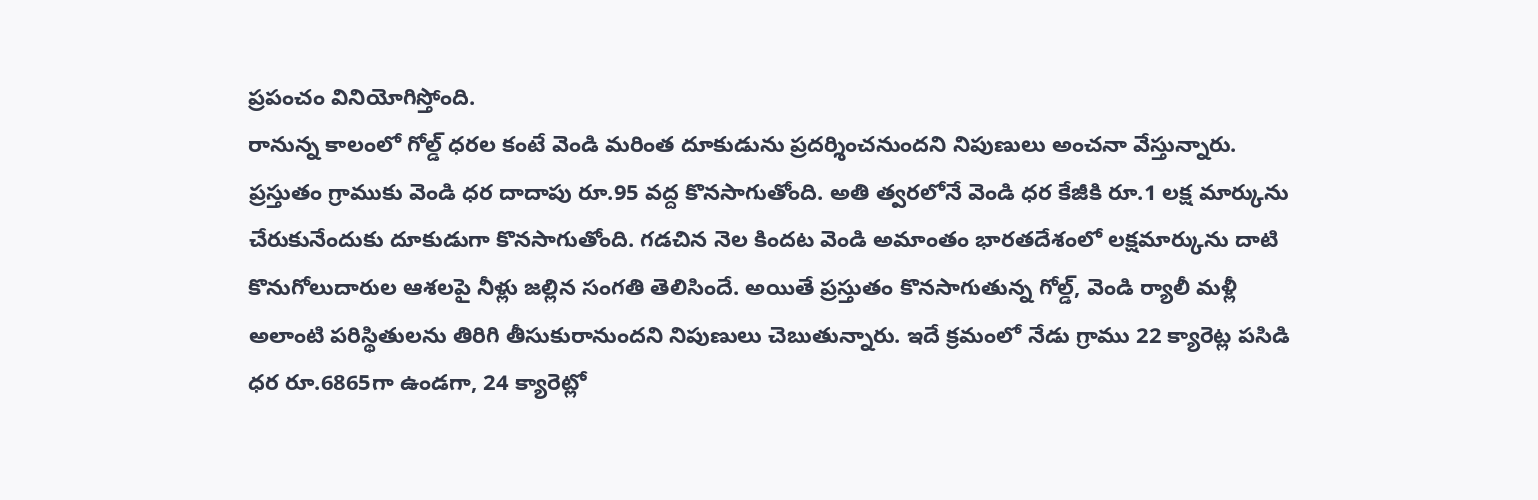ప్రపంచం వినియోగిస్తోంది.
రానున్న కాలంలో గోల్డ్ ధరల కంటే వెండి మరింత దూకుడును ప్రదర్శించనుందని నిపుణులు అంచనా వేస్తున్నారు. ప్రస్తుతం గ్రాముకు వెండి ధర దాదాపు రూ.95 వద్ద కొనసాగుతోంది. అతి త్వరలోనే వెండి ధర కేజీకి రూ.1 లక్ష మార్కును చేరుకునేందుకు దూకుడుగా కొనసాగుతోంది. గడచిన నెల కిందట వెండి అమాంతం భారతదేశంలో లక్షమార్కును దాటి కొనుగోలుదారుల ఆశలపై నీళ్లు జల్లిన సంగతి తెలిసిందే. అయితే ప్రస్తుతం కొనసాగుతున్న గోల్డ్, వెండి ర్యాలీ మళ్లీ అలాంటి పరిస్థితులను తిరిగి తీసుకురానుందని నిపుణులు చెబుతున్నారు. ఇదే క్రమంలో నేడు గ్రాము 22 క్యారెట్ల పసిడి ధర రూ.6865గా ఉండగా, 24 క్యారెట్లో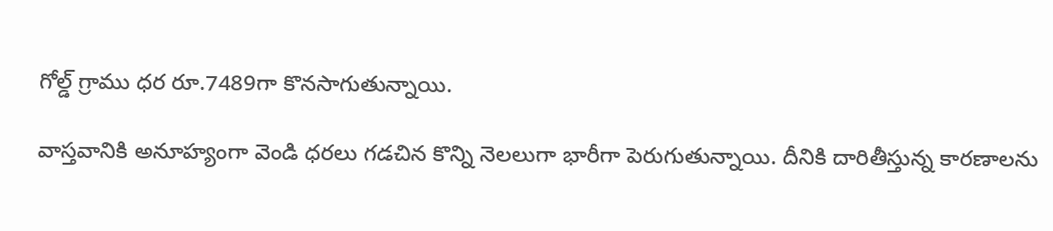గోల్డ్ గ్రాము ధర రూ.7489గా కొనసాగుతున్నాయి.

వాస్తవానికి అనూహ్యంగా వెండి ధరలు గడచిన కొన్ని నెలలుగా భారీగా పెరుగుతున్నాయి. దీనికి దారితీస్తున్న కారణాలను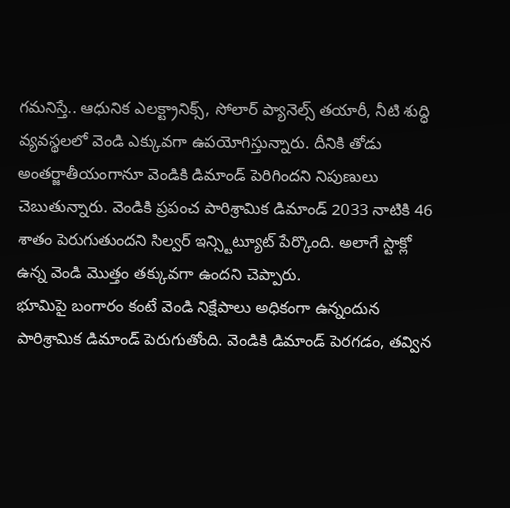గమనిస్తే.. ఆధునిక ఎలక్ట్రానిక్స్, సోలార్ ప్యానెల్స్ తయారీ, నీటి శుద్ధి వ్యవస్థలలో వెండి ఎక్కువగా ఉపయోగిస్తున్నారు. దీనికి తోడు అంతర్జాతీయంగానూ వెండికి డిమాండ్ పెరిగిందని నిపుణులు చెబుతున్నారు. వెండికి ప్రపంచ పారిశ్రామిక డిమాండ్ 2033 నాటికి 46 శాతం పెరుగుతుందని సిల్వర్ ఇన్స్టిట్యూట్ పేర్కొంది. అలాగే స్టాక్లో ఉన్న వెండి మొత్తం తక్కువగా ఉందని చెప్పారు.
భూమిపై బంగారం కంటే వెండి నిక్షేపాలు అధికంగా ఉన్నందున పారిశ్రామిక డిమాండ్ పెరుగుతోంది. వెండికి డిమాండ్ పెరగడం, తవ్విన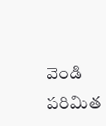వెండి పరిమిత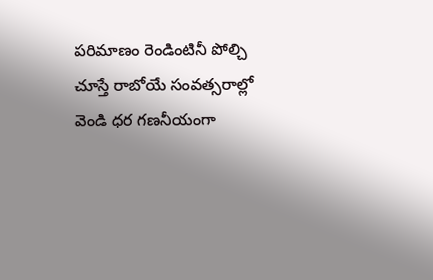పరిమాణం రెండింటినీ పోల్చి చూస్తే రాబోయే సంవత్సరాల్లో వెండి ధర గణనీయంగా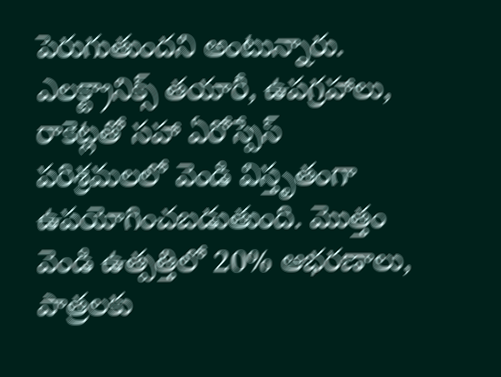పెరుగుతుందని అంటున్నారు. ఎలక్ట్రానిక్స్ తయారీ, ఉపగ్రహాలు, రాకెట్లతో సహా ఏరోస్పేస్ పరిశ్రమలలో వెండి విస్తృతంగా ఉపయోగించబడుతుంది. మొత్తం వెండి ఉత్పత్తిలో 20% ఆభరణాలు, పాత్రలకు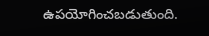ఉపయోగించబడుతుంది.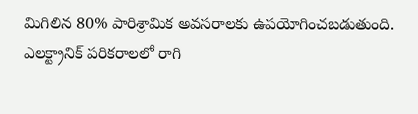మిగిలిన 80% పారిశ్రామిక అవసరాలకు ఉపయోగించబడుతుంది. ఎలక్ట్రానిక్ పరికరాలలో రాగి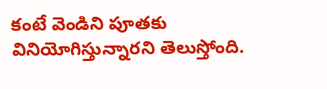కంటే వెండిని పూతకు వినియోగిస్తున్నారని తెలుస్తోంది.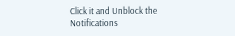Click it and Unblock the Notifications